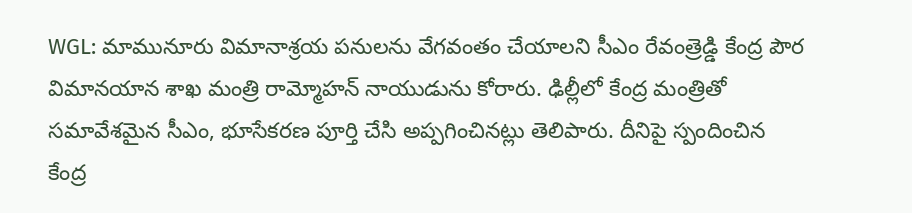WGL: మామునూరు విమానాశ్రయ పనులను వేగవంతం చేయాలని సీఎం రేవంత్రెడ్డి కేంద్ర పౌర విమానయాన శాఖ మంత్రి రామ్మోహన్ నాయుడును కోరారు. ఢిల్లీలో కేంద్ర మంత్రితో సమావేశమైన సీఎం, భూసేకరణ పూర్తి చేసి అప్పగించినట్లు తెలిపారు. దీనిపై స్పందించిన కేంద్ర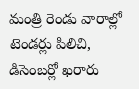మంత్రి రెండు వారాల్లో టెండర్లు పిలిచి, డిసెంబర్లో ఖరారు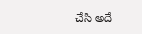చేసి అదే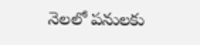నెలలో పనులకు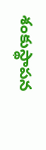శంకుస్థాపన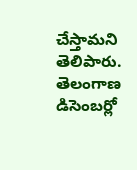చేస్తామని తెలిపారు.
తెలంగాణ
డిసెంబర్లో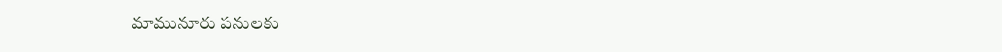మామునూరు పనులకు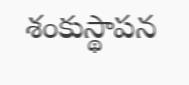శంకుస్థాపన